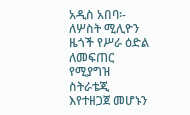አዲስ አበባ፡- ለሦስት ሚሊዮን ዜጎች የሥራ ዕድል ለመፍጠር የሚያግዝ ስትራቴጂ እየተዘጋጀ መሆኑን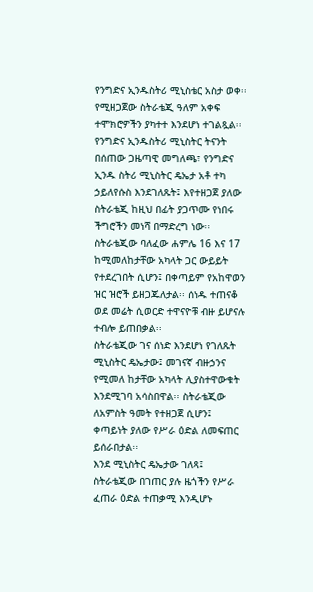የንግድና ኢንዱስትሪ ሚኒስቴር አስታ ወቀ፡፡ የሚዘጋጀው ስትራቴጂ ዓለም አቀፍ ተሞክሮዎችን ያካተተ እንደሆነ ተገልጿል፡፡
የንግድና ኢንዱስትሪ ሚኒስትር ትናንት በሰጠው ጋዜጣዊ መግለጫ፣ የንግድና ኢንዱ ስትሪ ሚኒስትር ዴኤታ አቶ ተካ ኃይለየሱስ እንደገለጹት፤ እየተዘጋጀ ያለው ስትራቴጂ ከዚህ በፊት ያጋጥሙ የነበሩ ችግሮችን መነሻ በማድረግ ነው፡፡
ስትራቴጂው ባለፈው ሐምሌ 16 እና 17 ከሚመለከታቸው አካላት ጋር ውይይት የተደረገበት ሲሆን፤ በቀጣይም የአከዋወን ዝር ዝሮች ይዘጋጁለታል፡፡ ሰነዱ ተጠናቆ ወደ መሬት ሲወርድ ተዋናዮቹ ብዙ ይሆናሉ ተብሎ ይጠበቃል፡፡
ስትራቴጂው ገና ሰነድ እንደሆነ የገለጹት ሚኒስትር ዴኤታው፤ መገናኛ ብዙኃንና የሚመለ ከታቸው አካላት ሊያስተዋውቁት እንደሚገባ አሳስበዋል፡፡ ስትራቴጂው ለአምስት ዓመት የተዘጋጀ ሲሆን፤ ቀጣይነት ያለው የሥራ ዕድል ለመፍጠር ይሰራበታል፡፡
እንደ ሚኒስትር ዴኤታው ገለጻ፤ ስትራቴጂው በገጠር ያሉ ዜጎችን የሥራ ፈጠራ ዕድል ተጠቃሚ እንዲሆኑ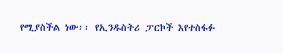የሚያስችል ነው፡፡ የኢንዱስትሪ ፓርኮች እየተስፋፉ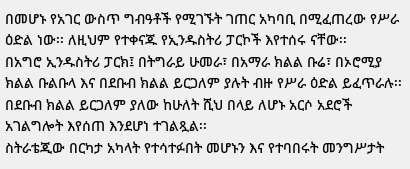በመሆኑ የአገር ውስጥ ግብዓቶች የሚገኙት ገጠር አካባቢ በሚፈጠረው የሥራ ዕድል ነው፡፡ ለዚህም የተቀናጁ የኢንዱስትሪ ፓርኮች እየተሰሩ ናቸው፡፡
በአግሮ ኢንዱስትሪ ፓርክ፤ በትግራይ ሁመራ፣ በአማራ ክልል ቡሬ፣ በኦሮሚያ ክልል ቡልቡላ እና በደቡብ ክልል ይርጋለም ያሉት ብዙ የሥራ ዕድል ይፈጥራሉ፡፡ በደቡብ ክልል ይርጋለም ያለው ከሁለት ሺህ በላይ ለሆኑ አርሶ አደሮች አገልግሎት እየሰጠ እንደሆነ ተገልጿል፡፡
ስትራቴጂው በርካታ አካላት የተሳተፉበት መሆኑን እና የተባበሩት መንግሥታት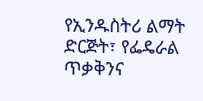የኢንዱስትሪ ልማት ድርጅት፣ የፌዴራል ጥቃቅንና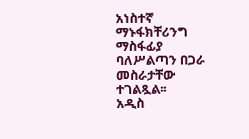አነስተኛ ማኑፋክቸሪንግ ማስፋፊያ ባለሥልጣን በጋራ መስራታቸው ተገልጿል፡፡
አዲስ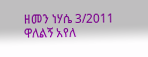ዘመን ነሃሴ 3/2011
ዋለልኝ አየለ